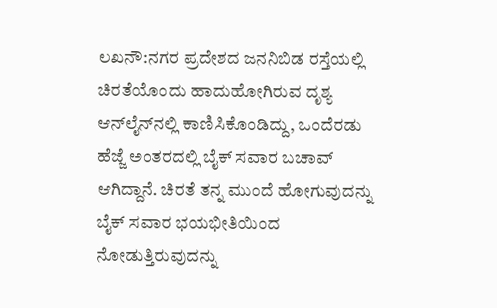ಲಖನೌ:ನಗರ ಪ್ರದೇಶದ ಜನನಿಬಿಡ ರಸ್ತೆಯಲ್ಲಿ ಚಿರತೆಯೊಂದು ಹಾದುಹೋಗಿರುವ ದೃಶ್ಯ ಆನ್‌ಲೈನ್‌ನಲ್ಲಿ ಕಾಣಿಸಿಕೊಂಡಿದ್ದು, ಒಂದೆರಡು ಹೆಜ್ಜೆ ಅಂತರದಲ್ಲಿ ಬೈಕ್ ಸವಾರ ಬಚಾವ್ ಆಗಿದ್ದಾನೆ. ಚಿರತೆ ತನ್ನ ಮುಂದೆ ಹೋಗುವುದನ್ನು ಬೈಕ್ ಸವಾರ ಭಯಭೀತಿಯಿಂದ ನೋಡುತ್ತಿರುವುದನ್ನು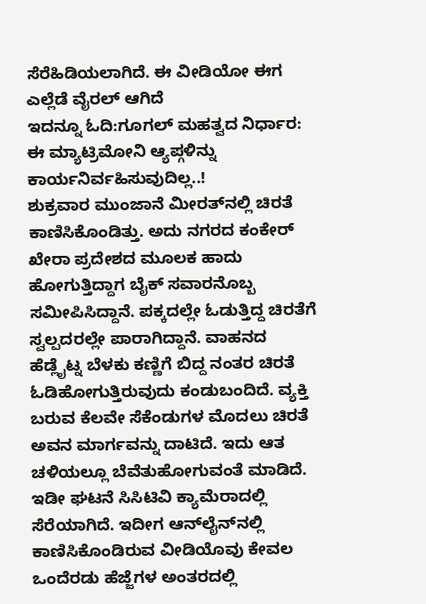ಸೆರೆಹಿಡಿಯಲಾಗಿದೆ. ಈ ವೀಡಿಯೋ ಈಗ ಎಲ್ಲೆಡೆ ವೈರಲ್ ಆಗಿದೆ
ಇದನ್ನೂ ಓದಿ:ಗೂಗಲ್ ಮಹತ್ವದ ನಿರ್ಧಾರ: ಈ ಮ್ಯಾಟ್ರಿಮೋನಿ ಆ್ಯಪ್ಗಳಿನ್ನು ಕಾರ್ಯನಿರ್ವಹಿಸುವುದಿಲ್ಲ..!
ಶುಕ್ರವಾರ ಮುಂಜಾನೆ ಮೀರತ್‌ನಲ್ಲಿ ಚಿರತೆ ಕಾಣಿಸಿಕೊಂಡಿತ್ತು. ಅದು ನಗರದ ಕಂಕೇರ್ ಖೇರಾ ಪ್ರದೇಶದ ಮೂಲಕ ಹಾದು ಹೋಗುತ್ತಿದ್ದಾಗ ಬೈಕ್ ಸವಾರನೊಬ್ಬ ಸಮೀಪಿಸಿದ್ದಾನೆ. ಪಕ್ಕದಲ್ಲೇ ಓಡುತ್ತಿದ್ದ ಚಿರತೆಗೆ ಸ್ವಲ್ಪದರಲ್ಲೇ ಪಾರಾಗಿದ್ದಾನೆ. ವಾಹನದ ಹೆಡ್ಲೈಟ್ನ ಬೆಳಕು ಕಣ್ಣಿಗೆ ಬಿದ್ದ ನಂತರ ಚಿರತೆ ಓಡಿಹೋಗುತ್ತಿರುವುದು ಕಂಡುಬಂದಿದೆ. ವ್ಯಕ್ತಿ ಬರುವ ಕೆಲವೇ ಸೆಕೆಂಡುಗಳ ಮೊದಲು ಚಿರತೆ ಅವನ ಮಾರ್ಗವನ್ನು ದಾಟಿದೆ. ಇದು ಆತ ಚಳಿಯಲ್ಲೂ ಬೆವೆತುಹೋಗುವಂತೆ ಮಾಡಿದೆ.
ಇಡೀ ಘಟನೆ ಸಿಸಿಟಿವಿ ಕ್ಯಾಮೆರಾದಲ್ಲಿ ಸೆರೆಯಾಗಿದೆ. ಇದೀಗ ಆನ್‌ಲೈನ್‌ನಲ್ಲಿ ಕಾಣಿಸಿಕೊಂಡಿರುವ ವೀಡಿಯೊವು ಕೇವಲ ಒಂದೆರಡು ಹೆಜ್ಜೆಗಳ ಅಂತರದಲ್ಲಿ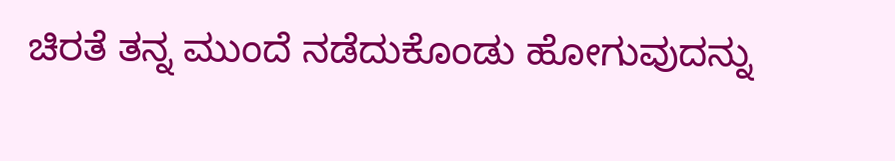ಚಿರತೆ ತನ್ನ ಮುಂದೆ ನಡೆದುಕೊಂಡು ಹೋಗುವುದನ್ನು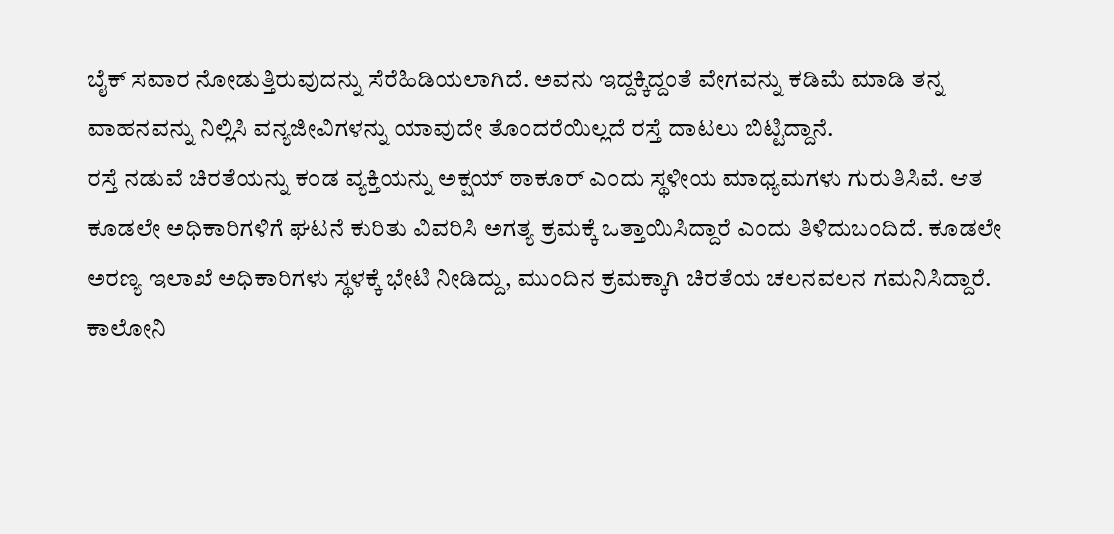ಬೈಕ್ ಸವಾರ ನೋಡುತ್ತಿರುವುದನ್ನು ಸೆರೆಹಿಡಿಯಲಾಗಿದೆ. ಅವನು ಇದ್ದಕ್ಕಿದ್ದಂತೆ ವೇಗವನ್ನು ಕಡಿಮೆ ಮಾಡಿ ತನ್ನ ವಾಹನವನ್ನು ನಿಲ್ಲಿಸಿ ವನ್ಯಜೀವಿಗಳನ್ನು ಯಾವುದೇ ತೊಂದರೆಯಿಲ್ಲದೆ ರಸ್ತೆ ದಾಟಲು ಬಿಟ್ಟಿದ್ದಾನೆ.
ರಸ್ತೆ ನಡುವೆ ಚಿರತೆಯನ್ನು ಕಂಡ ವ್ಯಕ್ತಿಯನ್ನು ಅಕ್ಷಯ್ ಠಾಕೂರ್ ಎಂದು ಸ್ಥಳೀಯ ಮಾಧ್ಯಮಗಳು ಗುರುತಿಸಿವೆ. ಆತ ಕೂಡಲೇ ಅಧಿಕಾರಿಗಳಿಗೆ ಘಟನೆ ಕುರಿತು ವಿವರಿಸಿ ಅಗತ್ಯ ಕ್ರಮಕ್ಕೆ ಒತ್ತಾಯಿಸಿದ್ದಾರೆ ಎಂದು ತಿಳಿದುಬಂದಿದೆ. ಕೂಡಲೇ ಅರಣ್ಯ ಇಲಾಖೆ ಅಧಿಕಾರಿಗಳು ಸ್ಥಳಕ್ಕೆ ಭೇಟಿ ನೀಡಿದ್ದು, ಮುಂದಿನ ಕ್ರಮಕ್ಕಾಗಿ ಚಿರತೆಯ ಚಲನವಲನ ಗಮನಿಸಿದ್ದಾರೆ.
ಕಾಲೋನಿ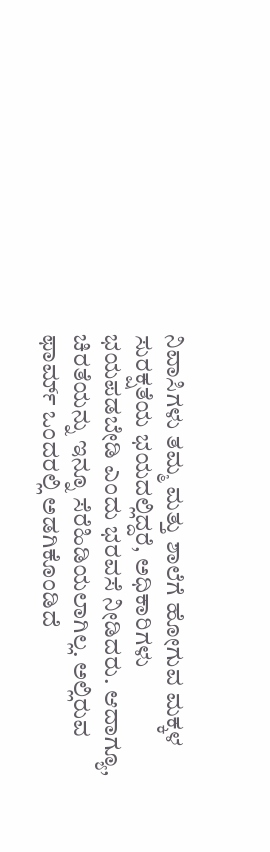ನಿವಾಸಿಗಳು ತಮ್ಮ ಮತ್ತು ಶಾಲೆಗೆ ಹೋಗುವ ಮಕ್ಕಳ ಸುರಕ್ಷತೆಯ ಭಯದಲ್ಲಿದ್ದರೆ, ಅಧಿಕಾರಿಗಳು ಭಯಪಡಬೇಡಿ ಎಂದು ಭರವಸೆ ನೀಡಿದರು. ಆದಾಗ್ಯೂ, ಚಿರತೆಯನ್ನು ಇನ್ನೂ ಸೆರೆಹಿಡಿಯಲಾಗಿಲ್ಲ. ಅಲ್ಲಿರುವ ಫಾರ್ಮ್ ಒಂದರಲ್ಲಿ ಅಡಗಿಕೊಂಡಿದೆ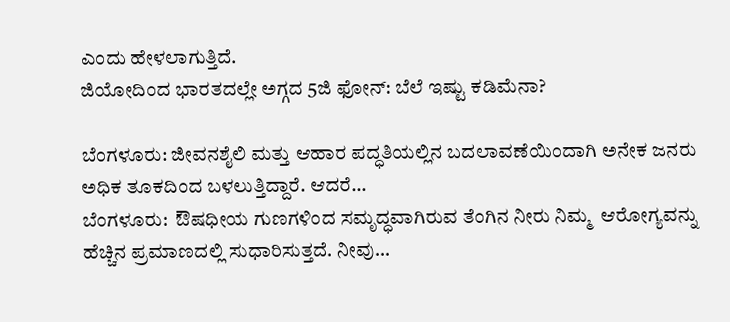ಎಂದು ಹೇಳಲಾಗುತ್ತಿದೆ.
ಜಿಯೋದಿಂದ ಭಾರತದಲ್ಲೇ ಅಗ್ಗದ 5ಜಿ ಫೋನ್: ಬೆಲೆ ಇಷ್ಟು ಕಡಿಮೆನಾ?

ಬೆಂಗಳೂರು: ಜೀವನಶೈಲಿ ಮತ್ತು ಆಹಾರ ಪದ್ಧತಿಯಲ್ಲಿನ ಬದಲಾವಣೆಯಿಂದಾಗಿ ಅನೇಕ ಜನರು ಅಧಿಕ ತೂಕದಿಂದ ಬಳಲುತ್ತಿದ್ದಾರೆ. ಆದರೆ…
ಬೆಂಗಳೂರು:  ಔಷಧೀಯ ಗುಣಗಳಿಂದ ಸಮೃದ್ಧವಾಗಿರುವ ತೆಂಗಿನ ನೀರು ನಿಮ್ಮ  ಆರೋಗ್ಯವನ್ನು ಹೆಚ್ಚಿನ ಪ್ರಮಾಣದಲ್ಲಿ ಸುಧಾರಿಸುತ್ತದೆ. ನೀವು…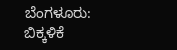ಬೆಂಗಳೂರು:  ಬಿಕ್ಕಳಿಕೆ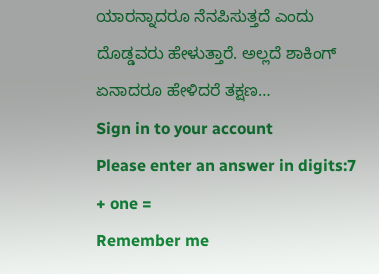ಯಾರನ್ನಾದರೂ ನೆನಪಿಸುತ್ತದೆ ಎಂದು ದೊಡ್ಡವರು ಹೇಳುತ್ತಾರೆ. ಅಲ್ಲದೆ ಶಾಕಿಂಗ್ ಏನಾದರೂ ಹೇಳಿದರೆ ತಕ್ಷಣ…
Sign in to your account
Please enter an answer in digits:7 + one =
Remember me